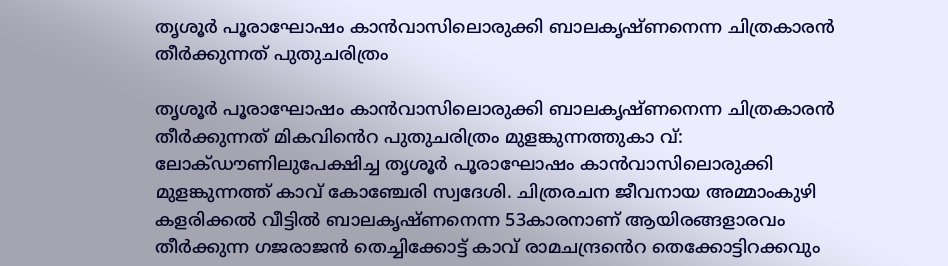തൃശൂർ പൂരാഘോഷം കാൻവാസിലൊരുക്കി ബാലകൃഷ്ണനെന്ന ചിത്രകാരൻ തീർക്കുന്നത് പുതുചരിത്രം

തൃശൂർ പൂരാഘോഷം കാൻവാസിലൊരുക്കി ബാലകൃഷ്ണനെന്ന ചിത്രകാരൻ തീർക്കുന്നത് മികവിൻെറ പുതുചരിത്രം മുളങ്കുന്നത്തുകാ വ്: ലോക്ഡൗണിലുപേക്ഷിച്ച തൃശൂർ പൂരാഘോഷം കാൻവാസിലൊരുക്കി മുളങ്കുന്നത്ത് കാവ് കോഞ്ചേരി സ്വദേശി. ചിത്രരചന ജീവനായ അമ്മാംകുഴി കളരിക്കൽ വീട്ടിൽ ബാലകൃഷ്ണനെന്ന 53കാരനാണ് ആയിരങ്ങളാരവം തീർക്കുന്ന ഗജരാജൻ തെച്ചിക്കോട്ട് കാവ് രാമചന്ദ്രൻെറ തെക്കോട്ടിറക്കവും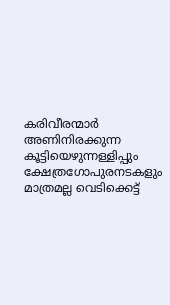കരിവീരന്മാർ അണിനിരക്കുന്ന കൂട്ടിയെഴുന്നള്ളിപ്പും ക്ഷേത്രഗോപുരനടകളും മാത്രമല്ല വെടിക്കെട്ട്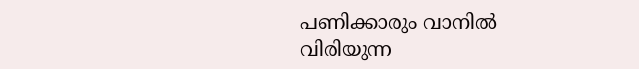പണിക്കാരും വാനിൽ വിരിയുന്ന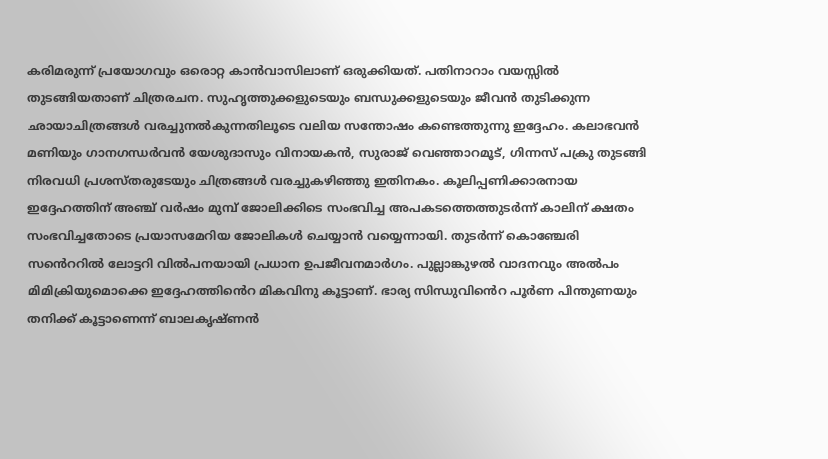കരിമരുന്ന് പ്രയോഗവും ഒരൊറ്റ കാൻവാസിലാണ് ഒരുക്കിയത്. പതിനാറാം വയസ്സിൽ തുടങ്ങിയതാണ് ചിത്രരചന. സുഹൃത്തുക്കളുടെയും ബന്ധുക്കളുടെയും ജീവൻ തുടിക്കുന്ന ഛായാചിത്രങ്ങൾ വരച്ചുനൽകുന്നതിലൂടെ വലിയ സന്തോഷം കണ്ടെത്തുന്നു ഇദ്ദേഹം. കലാഭവൻ മണിയും ഗാനഗന്ധർവൻ യേശുദാസും വിനായകൻ, സുരാജ് വെഞ്ഞാറമൂട്, ഗിന്നസ് പക്രു തുടങ്ങി നിരവധി പ്രശസ്തരുടേയും ചിത്രങ്ങൾ വരച്ചുകഴിഞ്ഞു ഇതിനകം. കൂലിപ്പണിക്കാരനായ ഇദ്ദേഹത്തിന് അഞ്ച് വർഷം മുമ്പ് ജോലിക്കിടെ സംഭവിച്ച അപകടത്തെത്തുടർന്ന് കാലിന് ക്ഷതം സംഭവിച്ചതോടെ പ്രയാസമേറിയ ജോലികൾ ചെയ്യാൻ വയ്യെന്നായി. തുടർന്ന് കൊഞ്ചേരി സൻെററിൽ ലോട്ടറി വിൽപനയായി പ്രധാന ഉപജീവനമാർഗം. പുല്ലാങ്കുഴൽ വാദനവും അൽപം മിമിക്രിയുമൊക്കെ ഇദ്ദേഹത്തിൻെറ മികവിനു കൂട്ടാണ്. ഭാര്യ സിന്ധുവിൻെറ പൂർണ പിന്തുണയും തനിക്ക് കൂട്ടാണെന്ന് ബാലകൃഷ്ണൻ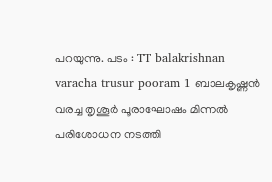പറയുന്നു. പടം : TT balakrishnan varacha trusur pooram 1 ബാലകൃഷ്ണൻ വരച്ച തൃശൂർ പൂരാഘോഷം മിന്നൽ പരിശോധന നടത്തി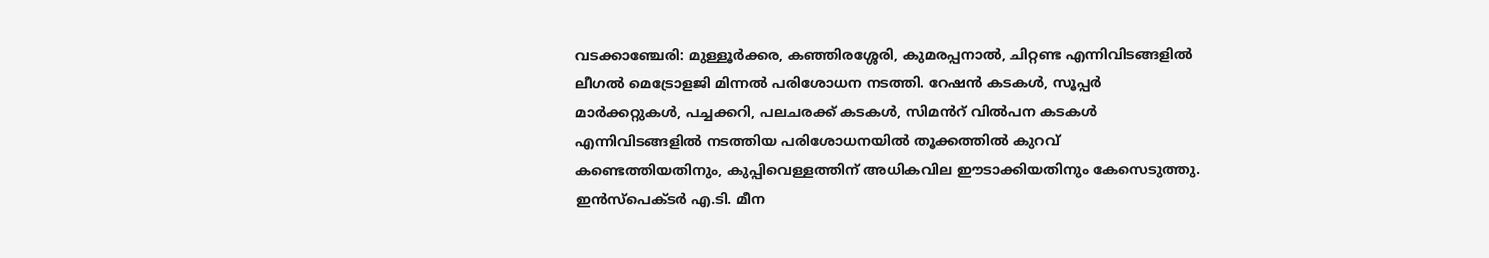വടക്കാഞ്ചേരി: മുള്ളൂർക്കര, കഞ്ഞിരശ്ശേരി, കുമരപ്പനാൽ, ചിറ്റണ്ട എന്നിവിടങ്ങളിൽ ലീഗൽ മെട്രോളജി മിന്നൽ പരിശോധന നടത്തി. റേഷൻ കടകൾ, സൂപ്പർ മാർക്കറ്റുകൾ, പച്ചക്കറി, പലചരക്ക് കടകൾ, സിമൻറ് വിൽപന കടകൾ എന്നിവിടങ്ങളിൽ നടത്തിയ പരിശോധനയിൽ തൂക്കത്തിൽ കുറവ് കണ്ടെത്തിയതിനും, കുപ്പിവെള്ളത്തിന് അധികവില ഈടാക്കിയതിനും കേസെടുത്തു. ഇൻസ്‌പെക്ടർ എ.ടി. മീന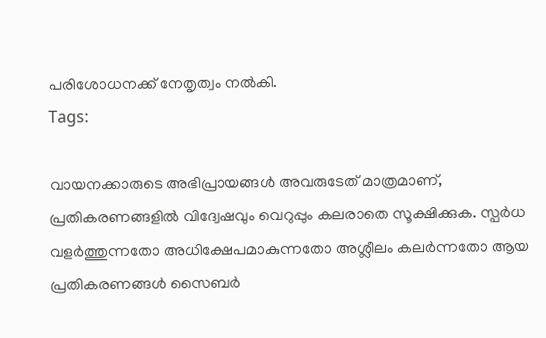പരിശോധനക്ക് നേതൃത്വം നൽകി.
Tags:

വായനക്കാരുടെ അഭിപ്രായങ്ങള്‍ അവരുടേത് മാത്രമാണ്, പ്രതികരണങ്ങളിൽ വിദ്വേഷവും വെറുപ്പും കലരാതെ സൂക്ഷിക്കുക. സ്പർധ വളർത്തുന്നതോ അധിക്ഷേപമാകുന്നതോ അശ്ലീലം കലർന്നതോ ആയ പ്രതികരണങ്ങൾ സൈബർ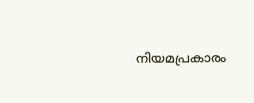നിയമപ്രകാരം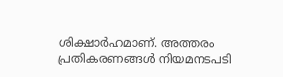ശിക്ഷാർഹമാണ്. അത്തരം പ്രതികരണങ്ങൾ നിയമനടപടി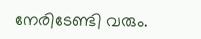നേരിടേണ്ടി വരും.